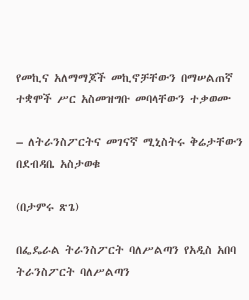የመኪና አለማማጆች መኪኖቻቸውን በማሠልጠኛ ተቋሞች ሥር አስመዝግቡ መባላቸውን ተቃወሙ

– ለትራንስፖርትና መገናኛ ሚኒስትሩ ቅሬታቸውን በደብዳቤ አስታወቁ

(በታምሩ ጽጌ)

በፌዴራል ትራንስፖርት ባለሥልጣን የአዲስ አበባ ትራንስፖርት ባለሥልጣን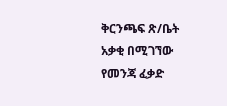ቅርንጫፍ ጽ/ቤት አቃቂ በሚገኘው የመንጃ ፈቃድ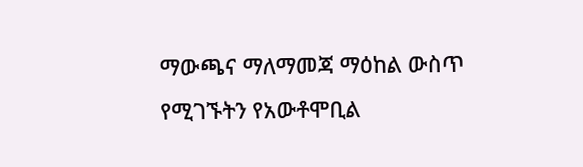ማውጫና ማለማመጃ ማዕከል ውስጥ የሚገኙትን የአውቶሞቢል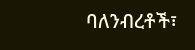ባለንብረቶች፣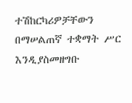ተሽከርካሪዎቻቸውን በማሠልጠኛ ተቋማት ሥር እንዲያስመዘግቡ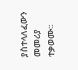ያስተላለፈውን መመሪያ ተቃወሙ፡፡